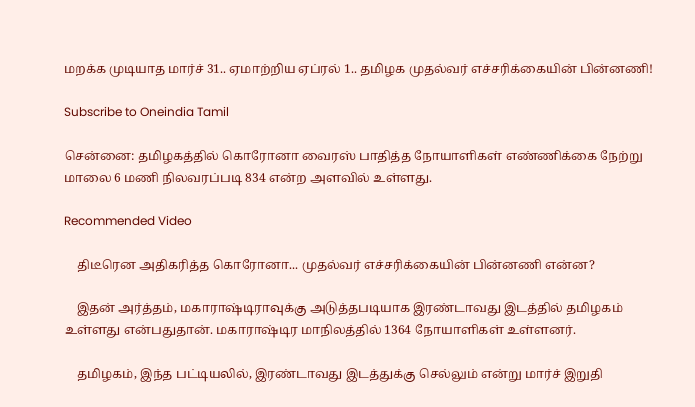மறக்க முடியாத மார்ச் 31.. ஏமாற்றிய ஏப்ரல் 1.. தமிழக முதல்வர் எச்சரிக்கையின் பின்னணி!

Subscribe to Oneindia Tamil

சென்னை: தமிழகத்தில் கொரோனா வைரஸ் பாதித்த நோயாளிகள் எண்ணிக்கை நேற்று மாலை 6 மணி நிலவரப்படி 834 என்ற அளவில் உள்ளது.

Recommended Video

    திடீரென அதிகரித்த கொரோனா... முதல்வர் எச்சரிக்கையின் பின்னணி என்ன?

    இதன் அர்த்தம், மகாராஷ்டிராவுக்கு அடுத்தபடியாக இரண்டாவது இடத்தில் தமிழகம் உள்ளது என்பதுதான். மகாராஷ்டிர மாநிலத்தில் 1364 நோயாளிகள் உள்ளனர்.

    தமிழகம், இந்த பட்டியலில், இரண்டாவது இடத்துக்கு செல்லும் என்று மார்ச் இறுதி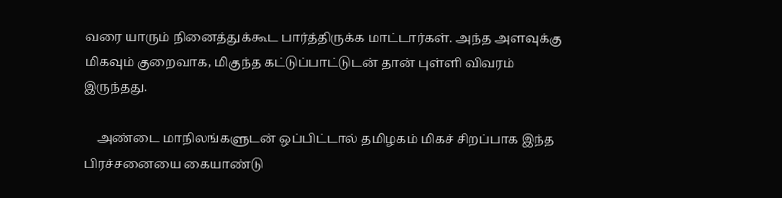வரை யாரும் நினைத்துக்கூட பார்த்திருக்க மாட்டார்கள். அந்த அளவுக்கு மிகவும் குறைவாக, மிகுந்த கட்டுப்பாட்டுடன் தான் புள்ளி விவரம் இருந்தது.

    அண்டை மாநிலங்களுடன் ஒப்பிட்டால் தமிழகம் மிகச் சிறப்பாக இந்த பிரச்சனையை கையாண்டு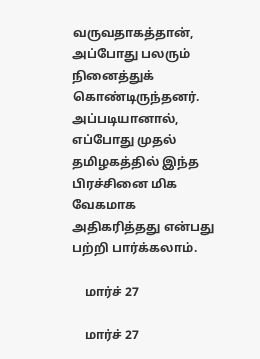வருவதாகத்தான், அப்போது பலரும் நினைத்துக் கொண்டிருந்தனர். அப்படியானால், எப்போது முதல் தமிழகத்தில் இந்த பிரச்சினை மிக வேகமாக அதிகரித்தது என்பது பற்றி பார்க்கலாம்.

    மார்ச் 27

    மார்ச் 27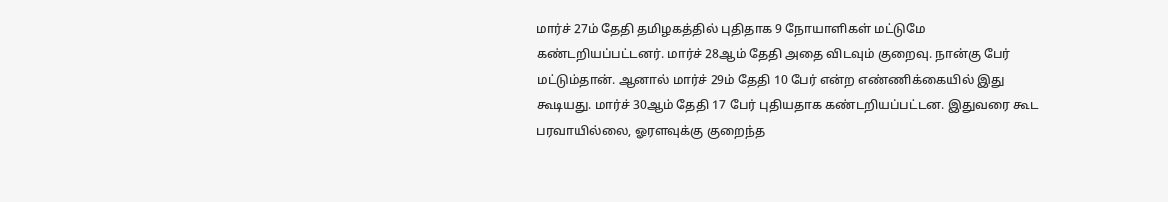மார்ச் 27ம் தேதி தமிழகத்தில் புதிதாக 9 நோயாளிகள் மட்டுமே கண்டறியப்பட்டனர். மார்ச் 28ஆம் தேதி அதை விடவும் குறைவு. நான்கு பேர் மட்டும்தான். ஆனால் மார்ச் 29ம் தேதி 10 பேர் என்ற எண்ணிக்கையில் இது கூடியது. மார்ச் 30ஆம் தேதி 17 பேர் புதியதாக கண்டறியப்பட்டன. இதுவரை கூட பரவாயில்லை, ஓரளவுக்கு குறைந்த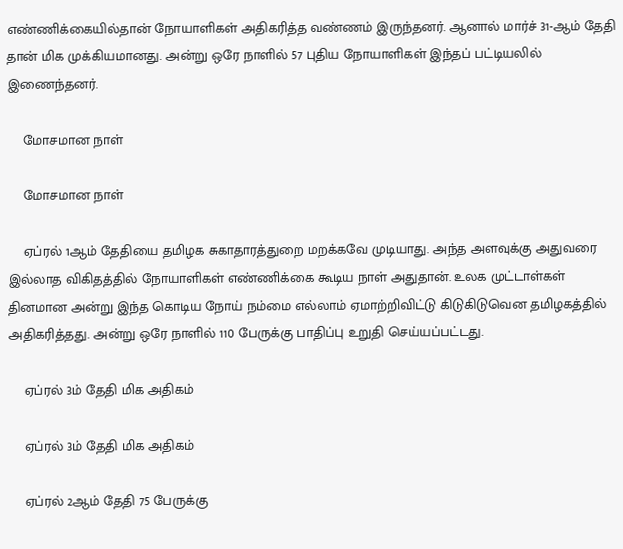எண்ணிக்கையில்தான் நோயாளிகள் அதிகரித்த வண்ணம் இருந்தனர். ஆனால் மார்ச் 31-ஆம் தேதி தான் மிக முக்கியமானது. அன்று ஒரே நாளில் 57 புதிய நோயாளிகள் இந்தப் பட்டியலில் இணைந்தனர்.

    மோசமான நாள்

    மோசமான நாள்

    ஏப்ரல் 1ஆம் தேதியை தமிழக சுகாதாரத்துறை மறக்கவே முடியாது. அந்த அளவுக்கு அதுவரை இல்லாத விகிதத்தில் நோயாளிகள் எண்ணிக்கை கூடிய நாள் அதுதான். உலக முட்டாள்கள் தினமான அன்று இந்த கொடிய நோய் நம்மை எல்லாம் ஏமாற்றிவிட்டு கிடுகிடுவென தமிழகத்தில் அதிகரித்தது. அன்று ஒரே நாளில் 110 பேருக்கு பாதிப்பு உறுதி செய்யப்பட்டது.

    ஏப்ரல் 3ம் தேதி மிக அதிகம்

    ஏப்ரல் 3ம் தேதி மிக அதிகம்

    ஏப்ரல் 2ஆம் தேதி 75 பேருக்கு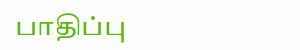பாதிப்பு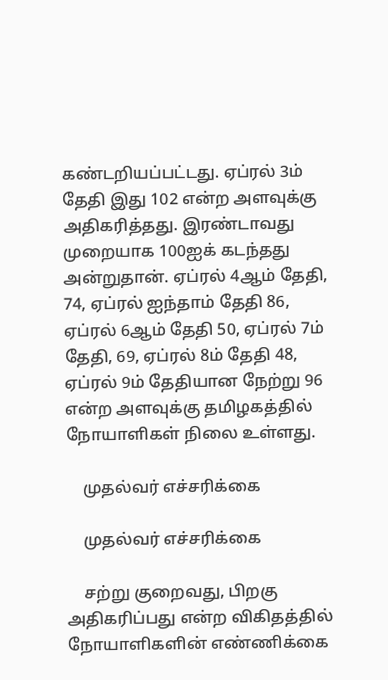கண்டறியப்பட்டது. ஏப்ரல் 3ம் தேதி இது 102 என்ற அளவுக்கு அதிகரித்தது. இரண்டாவது முறையாக 100ஐக் கடந்தது அன்றுதான். ஏப்ரல் 4ஆம் தேதி, 74, ஏப்ரல் ஐந்தாம் தேதி 86, ஏப்ரல் 6ஆம் தேதி 50, ஏப்ரல் 7ம் தேதி, 69, ஏப்ரல் 8ம் தேதி 48, ஏப்ரல் 9ம் தேதியான நேற்று 96 என்ற அளவுக்கு தமிழகத்தில் நோயாளிகள் நிலை உள்ளது.

    முதல்வர் எச்சரிக்கை

    முதல்வர் எச்சரிக்கை

    சற்று குறைவது, பிறகு அதிகரிப்பது என்ற விகிதத்தில் நோயாளிகளின் எண்ணிக்கை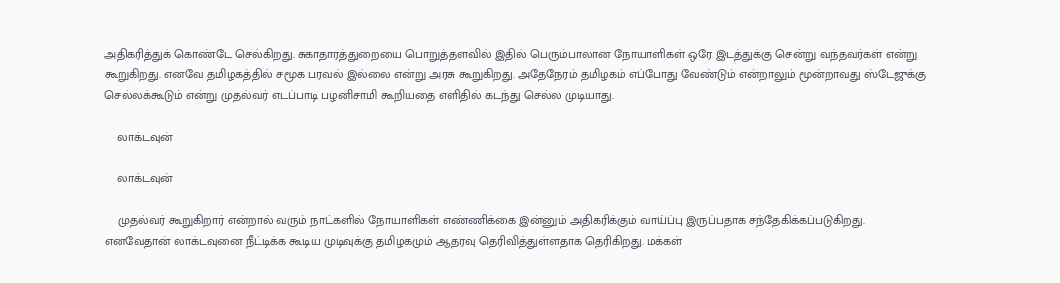அதிகரித்துக் கொண்டே செல்கிறது. சுகாதாரத்துறையை பொறுத்தளவில் இதில் பெரும்பாலான நோயாளிகள் ஒரே இடத்துக்கு சென்று வந்தவர்கள் என்று கூறுகிறது. எனவே தமிழகத்தில் சமூக பரவல் இல்லை என்று அரசு கூறுகிறது. அதேநேரம் தமிழகம் எப்போது வேண்டும் என்றாலும் மூன்றாவது ஸ்டேஜுக்கு செல்லக்கூடும் என்று முதல்வர் எடப்பாடி பழனிசாமி கூறியதை எளிதில் கடந்து செல்ல முடியாது.

    லாக்டவுன்

    லாக்டவுன்

    முதல்வர் கூறுகிறார் என்றால் வரும் நாட்களில் நோயாளிகள் எண்ணிக்கை இன்னும் அதிகரிக்கும் வாய்ப்பு இருப்பதாக சந்தேகிக்கப்படுகிறது. எனவேதான் லாக்டவுனை நீட்டிக்க கூடிய முடிவுக்கு தமிழகமும் ஆதரவு தெரிவித்துள்ளதாக தெரிகிறது. மக்கள்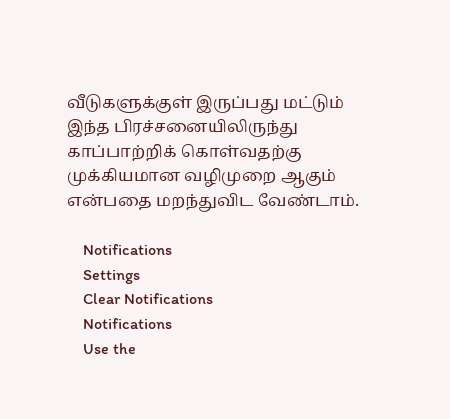வீடுகளுக்குள் இருப்பது மட்டும் இந்த பிரச்சனையிலிருந்து காப்பாற்றிக் கொள்வதற்கு முக்கியமான வழிமுறை ஆகும் என்பதை மறந்துவிட வேண்டாம்.

    Notifications
    Settings
    Clear Notifications
    Notifications
    Use the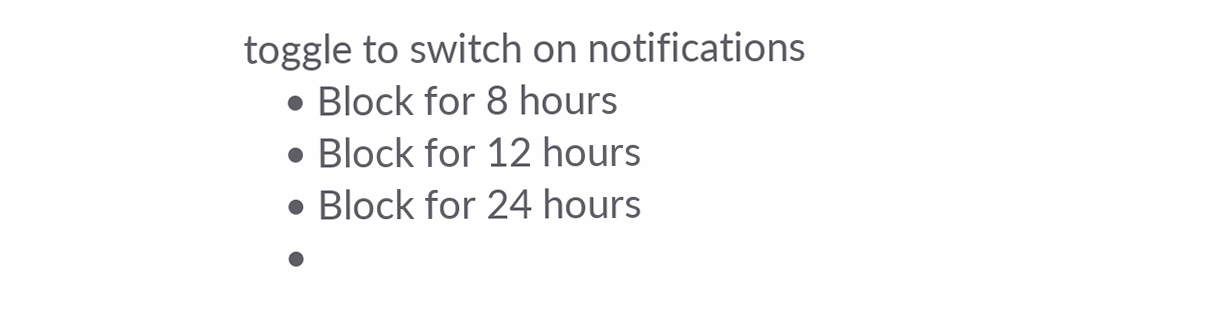toggle to switch on notifications
    • Block for 8 hours
    • Block for 12 hours
    • Block for 24 hours
    •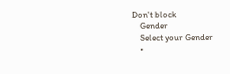Don't block
    Gender
    Select your Gender
    •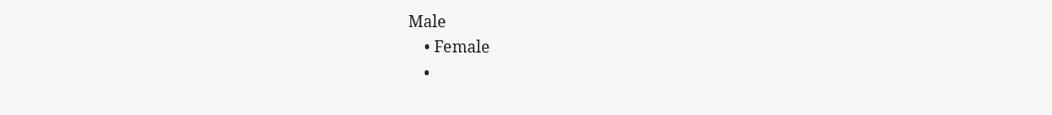Male
    • Female
    •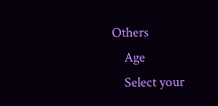Others
    Age
    Select your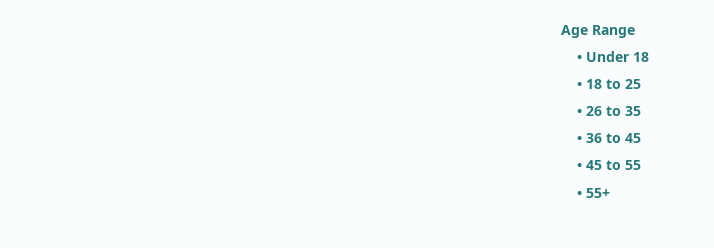Age Range
    • Under 18
    • 18 to 25
    • 26 to 35
    • 36 to 45
    • 45 to 55
    • 55+